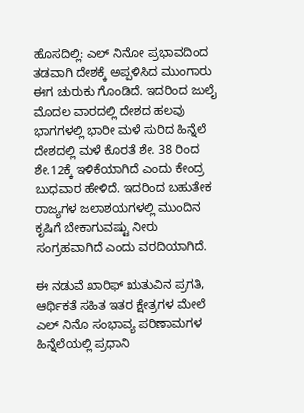ಹೊಸದಿಲ್ಲಿ: ಎಲ್ ನಿನೋ ಪ್ರಭಾವದಿಂದ ತಡವಾಗಿ ದೇಶಕ್ಕೆ ಅಪ್ಪಳಿಸಿದ ಮುಂಗಾರು ಈಗ ಚುರುಕು ಗೊಂಡಿದೆ. ಇದರಿಂದ ಜುಲೈ ಮೊದಲ ವಾರದಲ್ಲಿ ದೇಶದ ಹಲವು ಭಾಗಗಳಲ್ಲಿ ಭಾರೀ ಮಳೆ ಸುರಿದ ಹಿನ್ನೆಲೆ ದೇಶದಲ್ಲಿ ಮಳೆ ಕೊರತೆ ಶೇ. 38 ರಿಂದ ಶೇ.12ಕ್ಕೆ ಇಳಿಕೆಯಾಗಿದೆ ಎಂದು ಕೇಂದ್ರ ಬುಧವಾರ ಹೇಳಿದೆ. ಇದರಿಂದ ಬಹುತೇಕ ರಾಜ್ಯಗಳ ಜಲಾಶಯಗಳಲ್ಲಿ ಮುಂದಿನ ಕೃಷಿಗೆ ಬೇಕಾಗುವಷ್ಟು ನೀರು ಸಂಗ್ರಹವಾಗಿದೆ ಎಂದು ವರದಿಯಾಗಿದೆ.

ಈ ನಡುವೆ ಖಾರಿಫ್ ಋತುವಿನ ಪ್ರಗತಿ, ಆರ್ಥಿಕತೆ ಸಹಿತ ಇತರ ಕ್ಷೇತ್ರಗಳ ಮೇಲೆ ಎಲ್ ನಿನೊ ಸಂಭಾವ್ಯ ಪರಿಣಾಮಗಳ ಹಿನ್ನೆಲೆಯಲ್ಲಿ ಪ್ರಧಾನಿ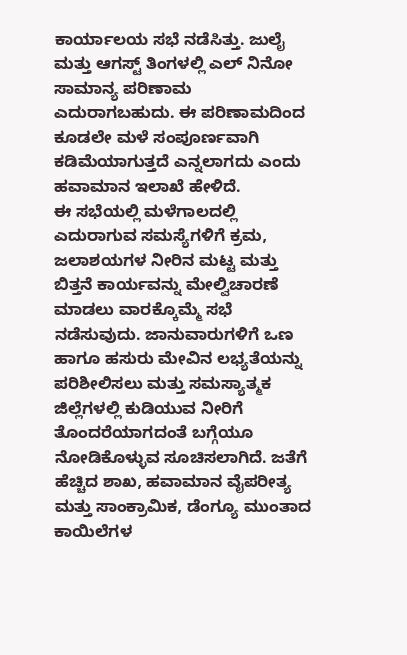ಕಾರ್ಯಾಲಯ ಸಭೆ ನಡೆಸಿತ್ತು. ಜುಲೈ ಮತ್ತು ಆಗಸ್ಟ್ ತಿಂಗಳಲ್ಲಿ ಎಲ್ ನಿನೋ ಸಾಮಾನ್ಯ ಪರಿಣಾಮ ಎದುರಾಗಬಹುದು. ಈ ಪರಿಣಾಮದಿಂದ ಕೂಡಲೇ ಮಳೆ ಸಂಪೂರ್ಣವಾಗಿ ಕಡಿಮೆಯಾಗುತ್ತದೆ ಎನ್ನಲಾಗದು ಎಂದು ಹವಾಮಾನ ಇಲಾಖೆ ಹೇಳಿದೆ.
ಈ ಸಭೆಯಲ್ಲಿ ಮಳೆಗಾಲದಲ್ಲಿ ಎದುರಾಗುವ ಸಮಸ್ಯೆಗಳಿಗೆ ಕ್ರಮ, ಜಲಾಶಯಗಳ ನೀರಿನ ಮಟ್ಟ ಮತ್ತು ಬಿತ್ತನೆ ಕಾರ್ಯವನ್ನು ಮೇಲ್ವಿಚಾರಣೆ ಮಾಡಲು ವಾರಕ್ಕೊಮ್ಮೆ ಸಭೆ ನಡೆಸುವುದು. ಜಾನುವಾರುಗಳಿಗೆ ಒಣ ಹಾಗೂ ಹಸುರು ಮೇವಿನ ಲಭ್ಯತೆಯನ್ನು ಪರಿಶೀಲಿಸಲು ಮತ್ತು ಸಮಸ್ಯಾತ್ಮಕ ಜಿಲ್ಲೆಗಳಲ್ಲಿ ಕುಡಿಯುವ ನೀರಿಗೆ ತೊಂದರೆಯಾಗದಂತೆ ಬಗ್ಗೆಯೂ ನೋಡಿಕೊಳ್ಳುವ ಸೂಚಿಸಲಾಗಿದೆ. ಜತೆಗೆ ಹೆಚ್ಚಿದ ಶಾಖ, ಹವಾಮಾನ ವೈಪರೀತ್ಯ ಮತ್ತು ಸಾಂಕ್ರಾಮಿಕ, ಡೆಂಗ್ಯೂ ಮುಂತಾದ ಕಾಯಿಲೆಗಳ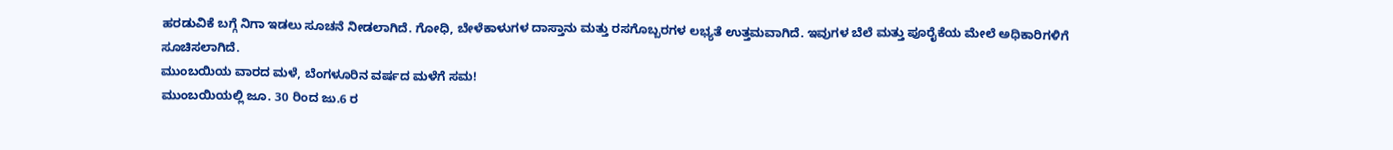ಹರಡುವಿಕೆ ಬಗ್ಗೆ ನಿಗಾ ಇಡಲು ಸೂಚನೆ ನೀಡಲಾಗಿದೆ. ಗೋಧಿ, ಬೇಳೆಕಾಳುಗಳ ದಾಸ್ತಾನು ಮತ್ತು ರಸಗೊಬ್ಬರಗಳ ಲಭ್ಯತೆ ಉತ್ತಮವಾಗಿದೆ. ಇವುಗಳ ಬೆಲೆ ಮತ್ತು ಪೂರೈಕೆಯ ಮೇಲೆ ಅಧಿಕಾರಿಗಳಿಗೆ ಸೂಚಿಸಲಾಗಿದೆ.
ಮುಂಬಯಿಯ ವಾರದ ಮಳೆ, ಬೆಂಗಳೂರಿನ ವರ್ಷದ ಮಳೆಗೆ ಸಮ!
ಮುಂಬಯಿಯಲ್ಲಿ ಜೂ. 30 ರಿಂದ ಜು.6 ರ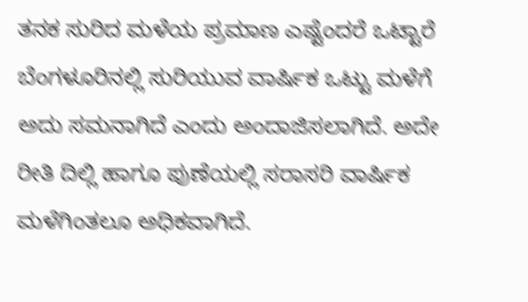ತನಕ ಸುರಿದ ಮಳೆಯ ಪ್ರಮಾಣ ಎಷ್ಟೆಂದರೆ ಒಟ್ಟಾರೆ ಬೆಂಗಳೂರಿನಲ್ಲಿ ಸುರಿಯುವ ವಾರ್ಷಿಕ ಒಟ್ಟು ಮಳೆಗೆ ಅದು ಸಮನಾಗಿದೆ ಎಂದು ಅಂದಾಜಿಸಲಾಗಿದೆ. ಅದೇ ರೀತಿ ದಿಲ್ಲಿ ಹಾಗೂ ಪುಣೆಯಲ್ಲಿ ಸರಾಸರಿ ವಾರ್ಷಿಕ ಮಳೆಗಿಂತಲೂ ಅಧಿಕವಾಗಿದೆ.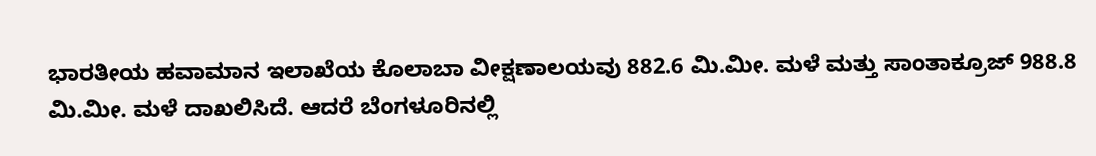ಭಾರತೀಯ ಹವಾಮಾನ ಇಲಾಖೆಯ ಕೊಲಾಬಾ ವೀಕ್ಷಣಾಲಯವು 882.6 ಮಿ.ಮೀ. ಮಳೆ ಮತ್ತು ಸಾಂತಾಕ್ರೂಜ್ 988.8 ಮಿ.ಮೀ. ಮಳೆ ದಾಖಲಿಸಿದೆ. ಆದರೆ ಬೆಂಗಳೂರಿನಲ್ಲಿ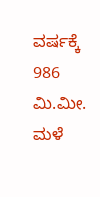ವರ್ಷಕ್ಕೆ 986 ಮಿ.ಮೀ. ಮಳೆ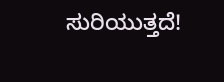ಸುರಿಯುತ್ತದೆ!